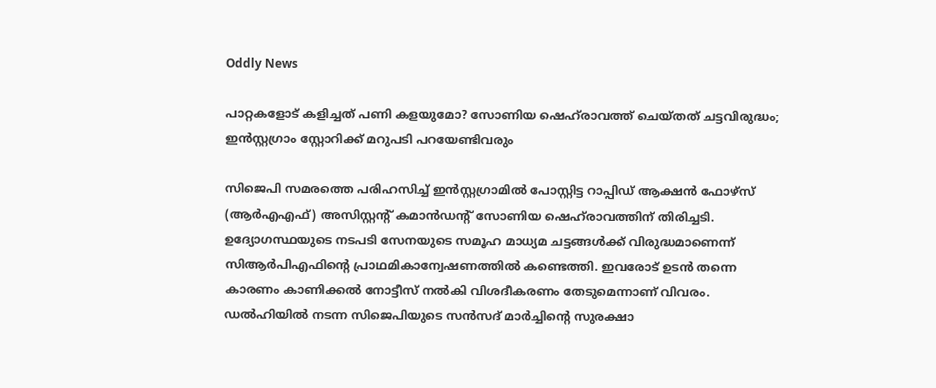Oddly News

പാറ്റകളോട് കളിച്ചത് പണി കളയുമോ? സോണിയ ഷെഹ്‍രാവത്ത് ചെയ്തത് ചട്ടവിരുദ്ധം; ഇന്‍സ്റ്റഗ്രാം സ്റ്റോറിക്ക് മറുപടി പറയേണ്ടിവരും

സിജെപി സമരത്തെ പരിഹസിച്ച് ഇൻസ്റ്റഗ്രാമിൽ പോസ്റ്റിട്ട റാപ്പിഡ് ആക്ഷൻ ഫോഴ്സ് (ആർഎഎഫ്) അസിസ്റ്റന്റ് കമാൻഡന്റ് സോണിയ ഷെഹ്‌രാവത്തിന് തിരിച്ചടി. ഉദ്യോഗസ്ഥയുടെ നടപടി സേനയുടെ സമൂഹ മാധ്യമ ചട്ടങ്ങൾക്ക് വിരുദ്ധമാണെന്ന് സിആർപിഎഫിന്റെ പ്രാഥമികാന്വേഷണത്തിൽ കണ്ടെത്തി. ഇവരോട് ഉടൻ തന്നെ കാരണം കാണിക്കൽ നോട്ടീസ് നൽകി വിശദീകരണം തേടുമെന്നാണ് വിവരം. ഡൽഹിയിൽ നടന്ന സിജെപിയുടെ സൻസദ് മാർച്ചിന്റെ സുരക്ഷാ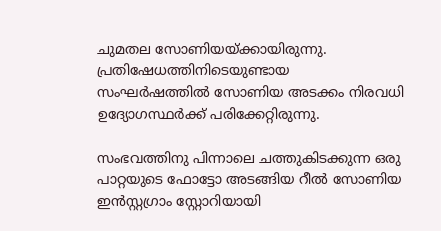ചുമതല സോണിയയ്ക്കായിരുന്നു. പ്രതിഷേധത്തിനിടെയുണ്ടായ സംഘർഷത്തിൽ സോണിയ അടക്കം നിരവധി ഉദ്യോഗസ്ഥർക്ക് പരിക്കേറ്റിരുന്നു.

സംഭവത്തിനു പിന്നാലെ ചത്തുകിടക്കുന്ന ഒരു പാറ്റയുടെ ഫോട്ടോ അടങ്ങിയ റീൽ സോണിയ ഇൻസ്റ്റഗ്രാം സ്റ്റോറിയായി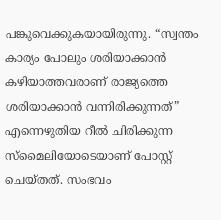പങ്കുവെക്കുകയായിരുന്നു. “സ്വന്തം കാര്യം പോലും ശരിയാക്കാൻ കഴിയാത്തവരാണ് രാജ്യത്തെ ശരിയാക്കാൻ വന്നിരിക്കുന്നത്” എന്നെഴുതിയ റീൽ ചിരിക്കുന്ന സ്മൈലിയോടെയാണ് പോസ്റ്റ് ചെയ്തത്. സംഭവം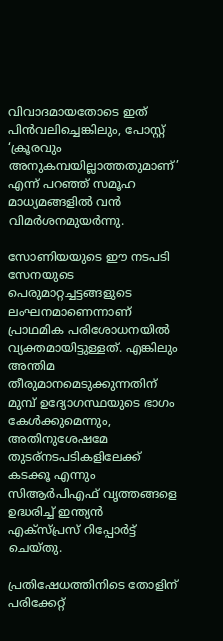വിവാദമായതോടെ ഇത് പിൻവലിച്ചെങ്കിലും, പോസ്റ്റ് ‘ക്രൂരവും അനുകമ്പയില്ലാത്തതുമാണ്’ എന്ന് പറഞ്ഞ് സമൂഹ മാധ്യമങ്ങളിൽ വൻ വിമർശനമുയർന്നു.

സോണിയയുടെ ഈ നടപടി സേനയുടെ പെരുമാറ്റച്ചട്ടങ്ങളുടെ ലംഘനമാണെന്നാണ് പ്രാഥമിക പരിശോധനയിൽ വ്യക്തമായിട്ടുള്ളത്. എങ്കിലും അന്തിമ തീരുമാനമെടുക്കുന്നതിന് മുമ്പ് ഉദ്യോഗസ്ഥയുടെ ഭാഗം കേൾക്കുമെന്നും, അതിനുശേഷമേ തുടര്നടപടികളിലേക്ക് കടക്കൂ എന്നും സിആർപിഎഫ് വൃത്തങ്ങളെ ഉദ്ധരിച്ച് ഇന്ത്യൻ എക്സ്പ്രസ് റിപ്പോർട്ട് ചെയ്തു.

പ്രതിഷേധത്തിനിടെ തോളിന് പരിക്കേറ്റ്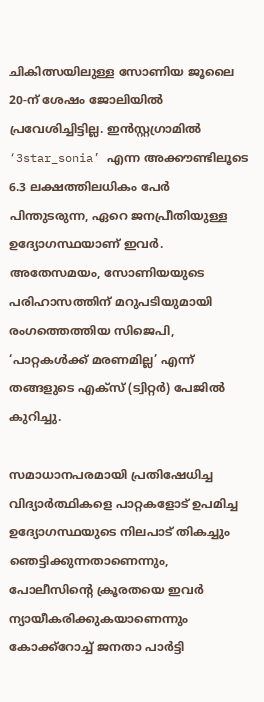ചികിത്സയിലുള്ള സോണിയ ജൂലൈ 20-ന് ശേഷം ജോലിയിൽ പ്രവേശിച്ചിട്ടില്ല. ഇൻസ്റ്റഗ്രാമിൽ ‘3star_sonia’ എന്ന അക്കൗണ്ടിലൂടെ 6.3 ലക്ഷത്തിലധികം പേർ പിന്തുടരുന്ന, ഏറെ ജനപ്രീതിയുള്ള ഉദ്യോഗസ്ഥയാണ് ഇവർ. അതേസമയം, സോണിയയുടെ പരിഹാസത്തിന് മറുപടിയുമായി രംഗത്തെത്തിയ സിജെപി, ‘പാറ്റകൾക്ക് മരണമില്ല’ എന്ന് തങ്ങളുടെ എക്സ് (ട്വിറ്റർ) പേജിൽ കുറിച്ചു.

സമാധാനപരമായി പ്രതിഷേധിച്ച വിദ്യാർത്ഥികളെ പാറ്റകളോട് ഉപമിച്ച ഉദ്യോഗസ്ഥയുടെ നിലപാട് തികച്ചും ഞെട്ടിക്കുന്നതാണെന്നും, പോലീസിന്റെ ക്രൂരതയെ ഇവർ ന്യായീകരിക്കുകയാണെന്നും കോക്ക്റോച്ച് ജനതാ പാർട്ടി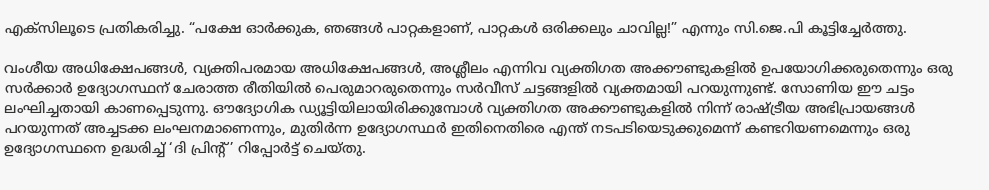എക്‌സിലൂടെ പ്രതികരിച്ചു. “പക്ഷേ ഓർക്കുക, ഞങ്ങൾ പാറ്റകളാണ്, പാറ്റകൾ ഒരിക്കലും ചാവില്ല!” എന്നും സി.ജെ.പി കൂട്ടിച്ചേർത്തു.

വംശീയ അധിക്ഷേപങ്ങൾ, വ്യക്തിപരമായ അധിക്ഷേപങ്ങൾ, അശ്ലീലം എന്നിവ വ്യക്തിഗത അക്കൗണ്ടുകളിൽ ഉപയോഗിക്കരുതെന്നും ഒരു സർക്കാർ ഉദ്യോഗസ്ഥന് ചേരാത്ത രീതിയിൽ പെരുമാറരുതെന്നും സർവീസ് ചട്ടങ്ങളിൽ വ്യക്തമായി പറയുന്നുണ്ട്. സോണിയ ഈ ചട്ടം ലംഘിച്ചതായി കാണപ്പെടുന്നു. ഔദ്യോഗിക ഡ്യൂട്ടിയിലായിരിക്കുമ്പോൾ വ്യക്തിഗത അക്കൗണ്ടുകളിൽ നിന്ന് രാഷ്ട്രീയ അഭിപ്രായങ്ങൾ പറയുന്നത് അച്ചടക്ക ലംഘനമാണെന്നും, മുതിർന്ന ഉദ്യോഗസ്ഥർ ഇതിനെതിരെ എന്ത് നടപടിയെടുക്കുമെന്ന് കണ്ടറിയണമെന്നും ഒരു ഉദ്യോഗസ്ഥനെ ഉദ്ധരിച്ച് ‘ദി പ്രിന്റ്’ റിപ്പോർട്ട് ചെയ്തു.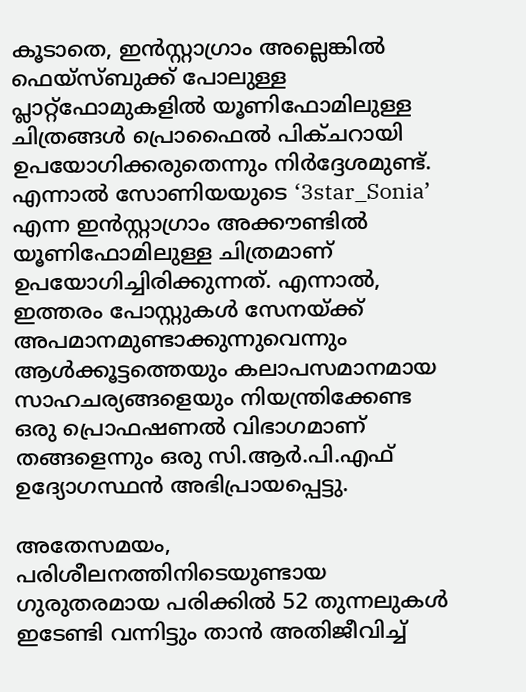കൂടാതെ, ഇൻസ്റ്റാഗ്രാം അല്ലെങ്കിൽ ഫെയ്‌സ്ബുക്ക് പോലുള്ള പ്ലാറ്റ്‌ഫോമുകളിൽ യൂണിഫോമിലുള്ള ചിത്രങ്ങൾ പ്രൊഫൈൽ പിക്ചറായി ഉപയോഗിക്കരുതെന്നും നിർദ്ദേശമുണ്ട്. എന്നാൽ സോണിയയുടെ ‘3star_Sonia’ എന്ന ഇൻസ്റ്റാഗ്രാം അക്കൗണ്ടിൽ യൂണിഫോമിലുള്ള ചിത്രമാണ് ഉപയോഗിച്ചിരിക്കുന്നത്. എന്നാൽ, ഇത്തരം പോസ്റ്റുകൾ സേനയ്ക്ക് അപമാനമുണ്ടാക്കുന്നുവെന്നും ആൾക്കൂട്ടത്തെയും കലാപസമാനമായ സാഹചര്യങ്ങളെയും നിയന്ത്രിക്കേണ്ട ഒരു പ്രൊഫഷണൽ വിഭാഗമാണ് തങ്ങളെന്നും ഒരു സി.ആർ.പി.എഫ് ഉദ്യോഗസ്ഥൻ അഭിപ്രായപ്പെട്ടു.

അതേസമയം, പരിശീലനത്തിനിടെയുണ്ടായ ഗുരുതരമായ പരിക്കിൽ 52 തുന്നലുകൾ ഇടേണ്ടി വന്നിട്ടും താൻ അതിജീവിച്ച്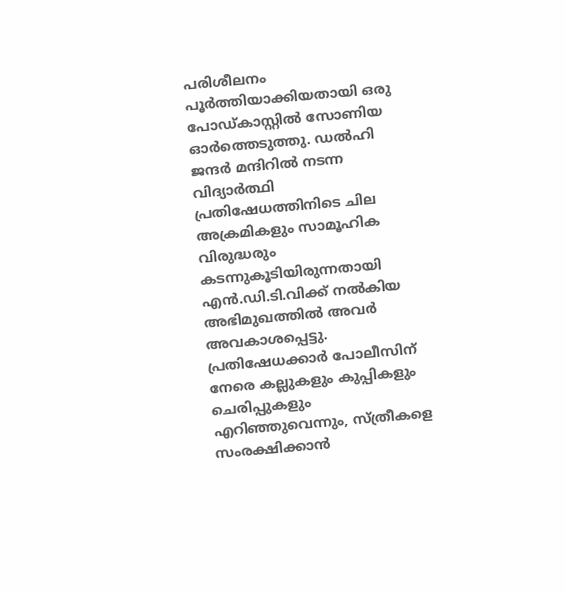പരിശീലനം പൂർത്തിയാക്കിയതായി ഒരു പോഡ്കാസ്റ്റിൽ സോണിയ ഓർത്തെടുത്തു. ഡൽഹി ജന്ദർ മന്ദിറിൽ നടന്ന വിദ്യാർത്ഥി പ്രതിഷേധത്തിനിടെ ചില അക്രമികളും സാമൂഹിക വിരുദ്ധരും കടന്നുകൂടിയിരുന്നതായി എൻ.ഡി.ടി.വിക്ക് നൽകിയ അഭിമുഖത്തിൽ അവർ അവകാശപ്പെട്ടു. പ്രതിഷേധക്കാർ പോലീസിന് നേരെ കല്ലുകളും കുപ്പികളും ചെരിപ്പുകളും എറിഞ്ഞുവെന്നും, സ്ത്രീകളെ സംരക്ഷിക്കാൻ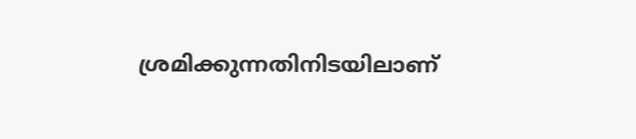ശ്രമിക്കുന്നതിനിടയിലാണ്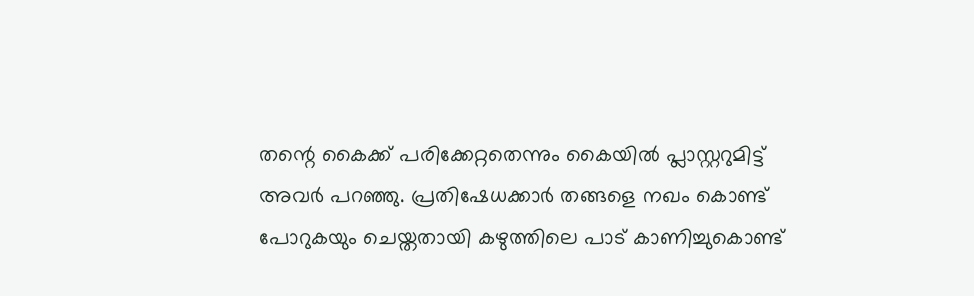തന്റെ കൈക്ക് പരിക്കേറ്റതെന്നും കൈയിൽ പ്ലാസ്റ്ററുമിട്ട് അവർ പറഞ്ഞു. പ്രതിഷേധക്കാർ തങ്ങളെ നഖം കൊണ്ട് പോറുകയും ചെയ്തതായി കഴുത്തിലെ പാട് കാണിച്ചുകൊണ്ട്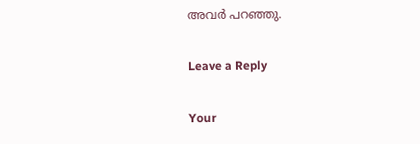അവർ പറഞ്ഞു.

Leave a Reply

Your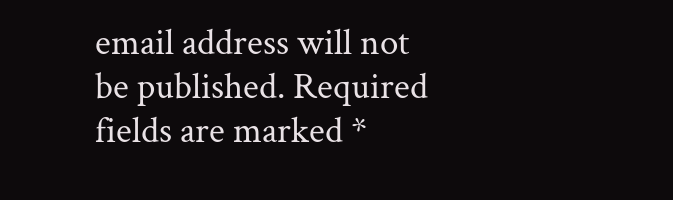email address will not be published. Required fields are marked *